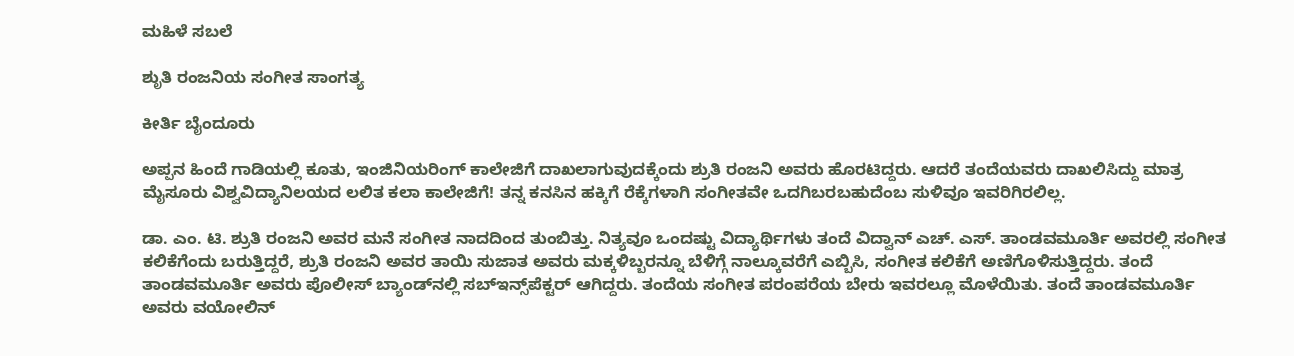ಮಹಿಳೆ ಸಬಲೆ

ಶೃುತಿ ರಂಜನಿಯ ಸಂಗೀತ ಸಾಂಗತ್ಯ

ಕೀರ್ತಿ ಬೈಂದೂರು

ಅಪ್ಪನ ಹಿಂದೆ ಗಾಡಿಯಲ್ಲಿ ಕೂತು, ಇಂಜಿನಿಯರಿಂಗ್ ಕಾಲೇಜಿಗೆ ದಾಖಲಾಗುವುದಕ್ಕೆಂದು ಶ್ರುತಿ ರಂಜನಿ ಅವರು ಹೊರಟಿದ್ದರು. ಆದರೆ ತಂದೆಯವರು ದಾಖಲಿಸಿದ್ದು ಮಾತ್ರ ಮೈಸೂರು ವಿಶ್ವವಿದ್ಯಾನಿಲಯದ ಲಲಿತ ಕಲಾ ಕಾಲೇಜಿಗೆ! ತನ್ನ ಕನಸಿನ ಹಕ್ಕಿಗೆ ರೆಕ್ಕೆಗಳಾಗಿ ಸಂಗೀತವೇ ಒದಗಿಬರಬಹುದೆಂಬ ಸುಳಿವೂ ಇವರಿಗಿರಲಿಲ್ಲ.

ಡಾ. ಎಂ. ಟಿ. ಶ್ರುತಿ ರಂಜನಿ ಅವರ ಮನೆ ಸಂಗೀತ ನಾದದಿಂದ ತುಂಬಿತ್ತು. ನಿತ್ಯವೂ ಒಂದಷ್ಟು ವಿದ್ಯಾರ್ಥಿಗಳು ತಂದೆ ವಿದ್ವಾನ್ ಎಚ್. ಎಸ್. ತಾಂಡವಮೂರ್ತಿ ಅವರಲ್ಲಿ ಸಂಗೀತ ಕಲಿಕೆಗೆಂದು ಬರುತ್ತಿದ್ದರೆ, ಶ್ರುತಿ ರಂಜನಿ ಅವರ ತಾಯಿ ಸುಜಾತ ಅವರು ಮಕ್ಕಳಿಬ್ಬರನ್ನೂ ಬೆಳಿಗ್ಗೆ ನಾಲ್ಕೂವರೆಗೆ ಎಬ್ಬಿಸಿ, ಸಂಗೀತ ಕಲಿಕೆಗೆ ಅಣಿಗೊಳಿಸುತ್ತಿದ್ದರು. ತಂದೆ ತಾಂಡವಮೂರ್ತಿ ಅವರು ಪೊಲೀಸ್ ಬ್ಯಾಂಡ್‌ನಲ್ಲಿ ಸಬ್‌ಇನ್ಸ್‌ಪೆಕ್ಟರ್ ಆಗಿದ್ದರು. ತಂದೆಯ ಸಂಗೀತ ಪರಂಪರೆಯ ಬೇರು ಇವರಲ್ಲೂ ಮೊಳೆಯಿತು. ತಂದೆ ತಾಂಡವಮೂರ್ತಿ ಅವರು ವಯೋಲಿನ್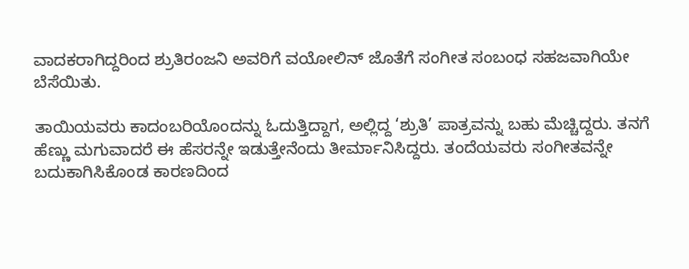ವಾದಕರಾಗಿದ್ದರಿಂದ ಶ್ರುತಿರಂಜನಿ ಅವರಿಗೆ ವಯೋಲಿನ್ ಜೊತೆಗೆ ಸಂಗೀತ ಸಂಬಂಧ ಸಹಜವಾಗಿಯೇ ಬೆಸೆಯಿತು.

ತಾಯಿಯವರು ಕಾದಂಬರಿಯೊಂದನ್ನು ಓದುತ್ತಿದ್ದಾಗ, ಅಲ್ಲಿದ್ದ ‘ಶ್ರುತಿ’ ಪಾತ್ರವನ್ನು ಬಹು ಮೆಚ್ಚಿದ್ದರು. ತನಗೆ ಹೆಣ್ಣು ಮಗುವಾದರೆ ಈ ಹೆಸರನ್ನೇ ಇಡುತ್ತೇನೆಂದು ತೀರ್ಮಾನಿಸಿದ್ದರು. ತಂದೆಯವರು ಸಂಗೀತವನ್ನೇ ಬದುಕಾಗಿಸಿಕೊಂಡ ಕಾರಣದಿಂದ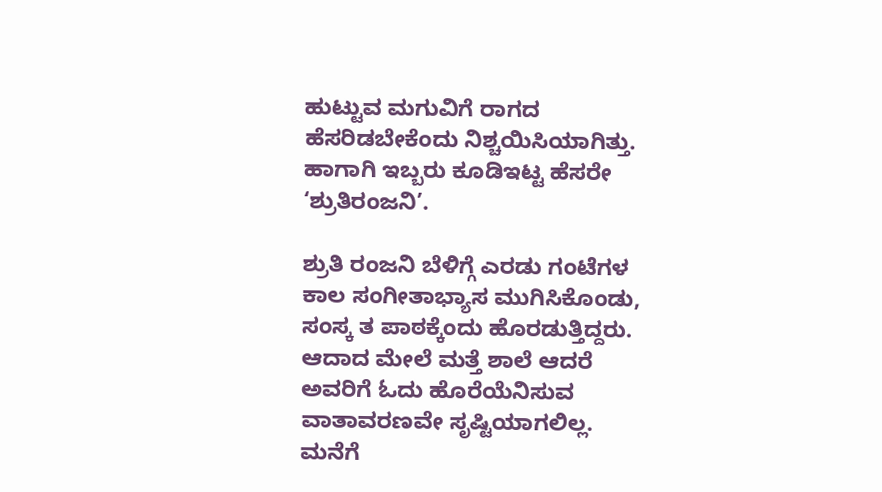ಹುಟ್ಟುವ ಮಗುವಿಗೆ ರಾಗದ ಹೆಸರಿಡಬೇಕೆಂದು ನಿಶ್ಚಯಿಸಿಯಾಗಿತ್ತು. ಹಾಗಾಗಿ ಇಬ್ಬರು ಕೂಡಿಇಟ್ಟ ಹೆಸರೇ ‘ಶ್ರುತಿರಂಜನಿ’.

ಶ್ರುತಿ ರಂಜನಿ ಬೆಳಿಗ್ಗೆ ಎರಡು ಗಂಟೆಗಳ ಕಾಲ ಸಂಗೀತಾಭ್ಯಾಸ ಮುಗಿಸಿಕೊಂಡು, ಸಂಸ್ಕ ತ ಪಾಠಕ್ಕೆಂದು ಹೊರಡುತ್ತಿದ್ದರು. ಆದಾದ ಮೇಲೆ ಮತ್ತೆ ಶಾಲೆ ಆದರೆ ಅವರಿಗೆ ಓದು ಹೊರೆಯೆನಿಸುವ ವಾತಾವರಣವೇ ಸೃಷ್ಟಿಯಾಗಲಿಲ್ಲ. ಮನೆಗೆ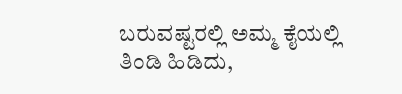ಬರುವಷ್ಟರಲ್ಲಿ ಅಮ್ಮ ಕೈಯಲ್ಲಿ ತಿಂಡಿ ಹಿಡಿದು,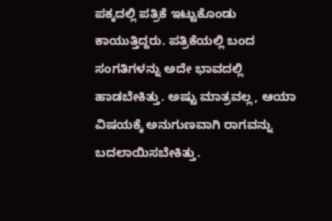ಪಕ್ಕದಲ್ಲಿ ಪತ್ರಿಕೆ ಇಟ್ಟುಕೊಂಡು ಕಾಯುತ್ತಿದ್ದರು. ಪತ್ರಿಕೆಯಲ್ಲಿ ಬಂದ ಸಂಗತಿಗಳನ್ನು ಅದೇ ಭಾವದಲ್ಲಿ ಹಾಡಬೇಕಿತ್ತು. ಅಷ್ಟು ಮಾತ್ರವಲ್ಲ, ಆಯಾ ವಿಷಯಕ್ಕೆ ಅನುಗುಣವಾಗಿ ರಾಗವನ್ನು ಬದಲಾಯಿಸಬೇಕಿತ್ತು.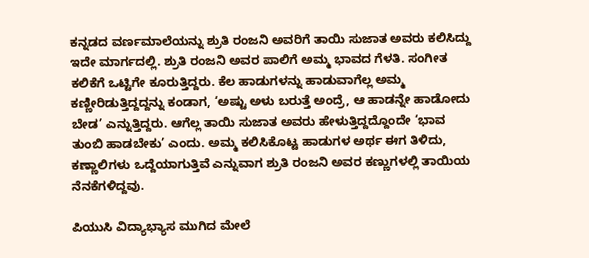ಕನ್ನಡದ ವರ್ಣಮಾಲೆಯನ್ನು ಶ್ರುತಿ ರಂಜನಿ ಅವರಿಗೆ ತಾಯಿ ಸುಜಾತ ಅವರು ಕಲಿಸಿದ್ದು ಇದೇ ಮಾರ್ಗದಲ್ಲಿ. ಶ್ರುತಿ ರಂಜನಿ ಅವರ ಪಾಲಿಗೆ ಅಮ್ಮ ಭಾವದ ಗೆಳತಿ. ಸಂಗೀತ ಕಲಿಕೆಗೆ ಒಟ್ಟಿಗೇ ಕೂರುತ್ತಿದ್ದರು. ಕೆಲ ಹಾಡುಗಳನ್ನು ಹಾಡುವಾಗೆಲ್ಲ ಅಮ್ಮ ಕಣ್ಣೀರಿಡುತ್ತಿದ್ದದ್ದನ್ನು ಕಂಡಾಗ, ‘ಅಷ್ಟು ಅಳು ಬರುತ್ತೆ ಅಂದ್ರೆ, ಆ ಹಾಡನ್ನೇ ಹಾಡೋದು ಬೇಡ’ ಎನ್ನುತ್ತಿದ್ದರು. ಆಗೆಲ್ಲ ತಾಯಿ ಸುಜಾತ ಅವರು ಹೇಳುತ್ತಿದ್ದದ್ದೊಂದೇ ‘ಭಾವ ತುಂಬಿ ಹಾಡಬೇಕು’ ಎಂದು. ಅಮ್ಮ ಕಲಿಸಿಕೊಟ್ಟ ಹಾಡುಗಳ ಅರ್ಥ ಈಗ ತಿಳಿದು, ಕಣ್ಣಾಲಿಗಳು ಒದ್ದೆಯಾಗುತ್ತಿವೆ ಎನ್ನುವಾಗ ಶ್ರುತಿ ರಂಜನಿ ಅವರ ಕಣ್ಣುಗಳಲ್ಲಿ ತಾಯಿಯ ನೆನಕೆಗಳಿದ್ದವು.

ಪಿಯುಸಿ ವಿದ್ಯಾಭ್ಯಾಸ ಮುಗಿದ ಮೇಲೆ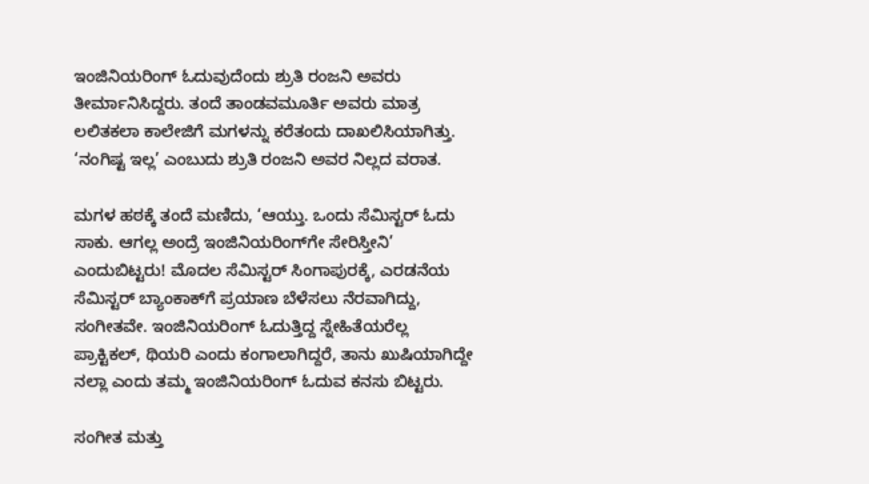ಇಂಜಿನಿಯರಿಂಗ್ ಓದುವುದೆಂದು ಶ್ರುತಿ ರಂಜನಿ ಅವರು ತೀರ್ಮಾನಿಸಿದ್ದರು. ತಂದೆ ತಾಂಡವಮೂರ್ತಿ ಅವರು ಮಾತ್ರ ಲಲಿತಕಲಾ ಕಾಲೇಜಿಗೆ ಮಗಳನ್ನು ಕರೆತಂದು ದಾಖಲಿಸಿಯಾಗಿತ್ತು. ‘ನಂಗಿಷ್ಟ ಇಲ್ಲ’ ಎಂಬುದು ಶ್ರುತಿ ರಂಜನಿ ಅವರ ನಿಲ್ಲದ ವರಾತ.

ಮಗಳ ಹಠಕ್ಕೆ ತಂದೆ ಮಣಿದು, ‘ಆಯ್ತು. ಒಂದು ಸೆಮಿಸ್ಟರ್ ಓದು ಸಾಕು. ಆಗಲ್ಲ ಅಂದ್ರೆ ಇಂಜಿನಿಯರಿಂಗ್‌ಗೇ ಸೇರಿಸ್ತೀನಿ’ ಎಂದುಬಿಟ್ಟರು! ಮೊದಲ ಸೆಮಿಸ್ಟರ್ ಸಿಂಗಾಪುರಕ್ಕೆ, ಎರಡನೆಯ ಸೆಮಿಸ್ಟರ್ ಬ್ಯಾಂಕಾಕ್‌ಗೆ ಪ್ರಯಾಣ ಬೆಳೆಸಲು ನೆರವಾಗಿದ್ದು, ಸಂಗೀತವೇ. ಇಂಜಿನಿಯರಿಂಗ್ ಓದುತ್ತಿದ್ದ ಸ್ನೇಹಿತೆಯರೆಲ್ಲ ಪ್ರಾಕ್ಟಿಕಲ್, ಥಿಯರಿ ಎಂದು ಕಂಗಾಲಾಗಿದ್ದರೆ, ತಾನು ಖುಷಿಯಾಗಿದ್ದೇ ನಲ್ಲಾ ಎಂದು ತಮ್ಮ ಇಂಜಿನಿಯರಿಂಗ್ ಓದುವ ಕನಸು ಬಿಟ್ಟರು.

ಸಂಗೀತ ಮತ್ತು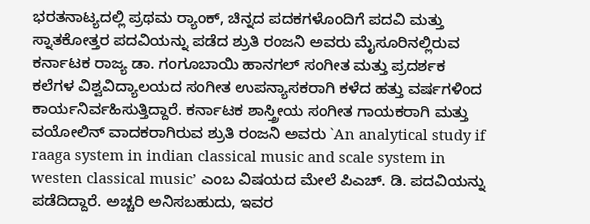ಭರತನಾಟ್ಯದಲ್ಲಿ ಪ್ರಥಮ ರ‍್ಯಾಂಕ್, ಚಿನ್ನದ ಪದಕಗಳೊಂದಿಗೆ ಪದವಿ ಮತ್ತು ಸ್ನಾತಕೋತ್ತರ ಪದವಿಯನ್ನು ಪಡೆದ ಶ್ರುತಿ ರಂಜನಿ ಅವರು ಮೈಸೂರಿನಲ್ಲಿರುವ ಕರ್ನಾಟಕ ರಾಜ್ಯ ಡಾ. ಗಂಗೂಬಾಯಿ ಹಾನಗಲ್ ಸಂಗೀತ ಮತ್ತು ಪ್ರದರ್ಶಕ ಕಲೆಗಳ ವಿಶ್ವವಿದ್ಯಾಲಯದ ಸಂಗೀತ ಉಪನ್ಯಾಸಕರಾಗಿ ಕಳೆದ ಹತ್ತು ವರ್ಷಗಳಿಂದ ಕಾರ್ಯನಿರ್ವಹಿಸುತ್ತಿದ್ದಾರೆ. ಕರ್ನಾಟಕ ಶಾಸ್ತ್ರೀಯ ಸಂಗೀತ ಗಾಯಕರಾಗಿ ಮತ್ತು ವಯೋಲಿನ್ ವಾದಕರಾಗಿರುವ ಶ್ರುತಿ ರಂಜನಿ ಅವರು `An analytical study if raaga system in indian classical music and scale system in westen classical music’ ಎಂಬ ವಿಷಯದ ಮೇಲೆ ಪಿಎಚ್. ಡಿ. ಪದವಿಯನ್ನು ಪಡೆದಿದ್ದಾರೆ. ಅಚ್ಚರಿ ಅನಿಸಬಹುದು, ಇವರ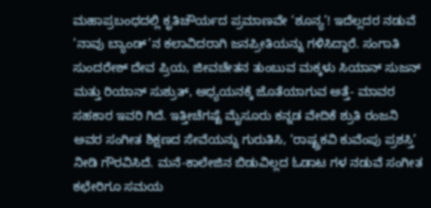ಮಹಾಪ್ರಬಂಧದಲ್ಲಿ ಕೃತಿಚೌರ್ಯದ ಪ್ರಮಾಣವೇ ‘ಶೂನ್ಯ’! ಇದೆಲ್ಲದರ ನಡುವೆ ’ನಾವು ಬ್ಯಾಂಡ್’ನ ಕಲಾವಿದರಾಗಿ ಜನಪ್ರೀತಿಯನ್ನು ಗಳಿಸಿದ್ದಾರೆ. ಸಂಗಾತಿ ಸುಂದರೇಶ್ ದೇವ ಪ್ರಿಯ, ಜೀವಚೇತನ ತುಂಬುವ ಮಕ್ಕಳು ಸಿಯಾನ್ ಸುಜನ್ ಮತ್ತು ರಿಯಾನ್ ಸುಶ್ರುತ್, ಅಧ್ಯಯನಕ್ಕೆ ಜೊತೆಯಾಗುವ ಅತ್ತೆ- ಮಾವರ ಸಹಕಾರ ಇವರಿ ಗಿದೆ. ಇತ್ತೀಚೆಗಷ್ಟೆ ಮೈಸೂರು ಕನ್ನಡ ವೇದಿಕೆ ಶ್ರುತಿ ರಂಜನಿ ಅವರ ಸಂಗೀತ ಶಿಕ್ಷಣದ ಸೇವೆಯನ್ನು ಗುರುತಿಸಿ, ‘ರಾಷ್ಟ್ರಕವಿ ಕುವೆಂಪು ಪ್ರಶಸ್ತಿ’ ನೀಡಿ ಗೌರವಿಸಿದೆ. ಮನೆ-ಕಾಲೇಜಿನ ಬಿಡುವಿಲ್ಲದ ಓಡಾಟ ಗಳ ನಡುವೆ ಸಂಗೀತ ಕಛೇರಿಗೂ ಸಮಯ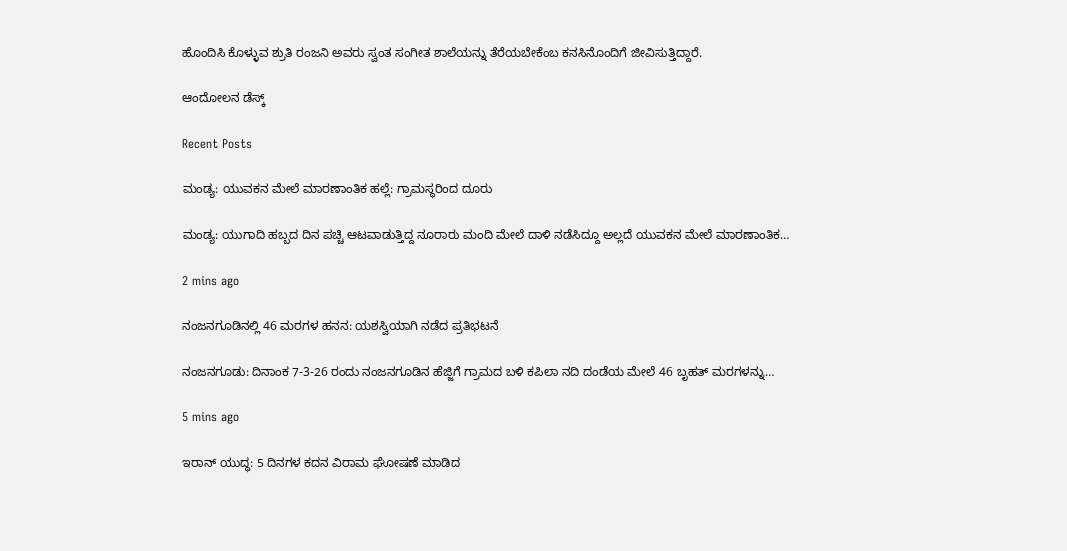ಹೊಂದಿಸಿ ಕೊಳ್ಳುವ ಶ್ರುತಿ ರಂಜನಿ ಅವರು ಸ್ವಂತ ಸಂಗೀತ ಶಾಲೆಯನ್ನು ತೆರೆಯಬೇಕೆಂಬ ಕನಸಿನೊಂದಿಗೆ ಜೀವಿಸುತ್ತಿದ್ದಾರೆ.

ಆಂದೋಲನ ಡೆಸ್ಕ್

Recent Posts

ಮಂಡ್ಯ: ಯುವಕನ ಮೇಲೆ ಮಾರಣಾಂತಿಕ ಹಲ್ಲೆ: ಗ್ರಾಮಸ್ಥರಿಂದ ದೂರು

ಮಂಡ್ಯ: ಯುಗಾದಿ ಹಬ್ಬದ ದಿನ ಪಚ್ಚಿ ಆಟವಾಡುತ್ತಿದ್ದ ನೂರಾರು ಮಂದಿ ಮೇಲೆ ದಾಳಿ ನಡೆಸಿದ್ದೂ ಅಲ್ಲದೆ ಯುವಕನ ಮೇಲೆ ಮಾರಣಾಂತಿಕ…

2 mins ago

ನಂಜನಗೂಡಿನಲ್ಲಿ 46 ಮರಗಳ ಹನನ: ಯಶಸ್ವಿಯಾಗಿ ನಡೆದ ಪ್ರತಿಭಟನೆ

ನಂಜನಗೂಡು: ದಿನಾಂಕ 7-3-26 ರಂದು ನಂಜನಗೂಡಿನ ಹೆಜ್ಜಿಗೆ ಗ್ರಾಮದ ಬಳಿ ಕಪಿಲಾ ನದಿ ದಂಡೆಯ ಮೇಲೆ 46 ಬೃಹತ್ ಮರಗಳನ್ನು…

5 mins ago

ಇರಾನ್‌ ಯುದ್ಧ: 5 ದಿನಗಳ ಕದನ ವಿರಾಮ ಘೋಷಣೆ ಮಾಡಿದ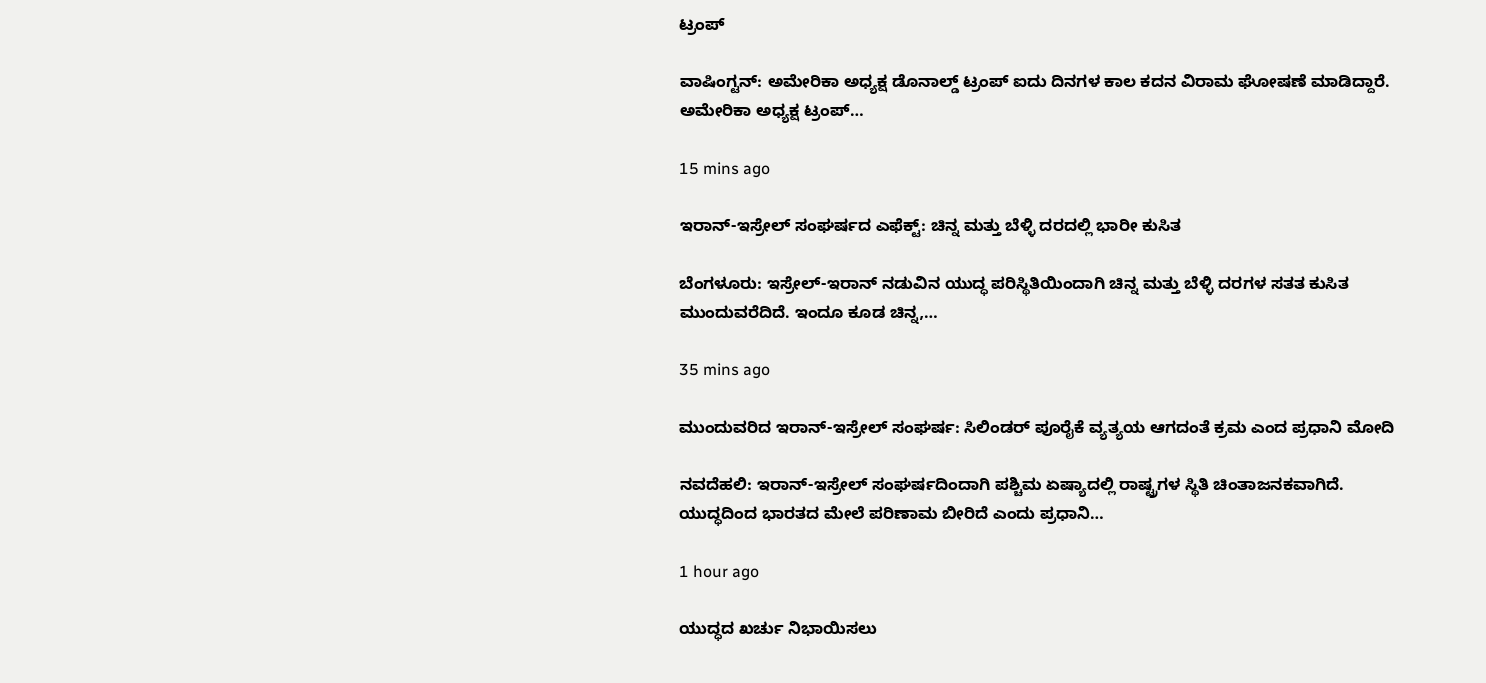ಟ್ರಂಪ್‌

ವಾಷಿಂಗ್ಟನ್: ಅಮೇರಿಕಾ ಅಧ್ಯಕ್ಷ ಡೊನಾಲ್ಡ್‌ ಟ್ರಂಪ್‌ ಐದು ದಿನಗಳ ಕಾಲ ಕದನ ವಿರಾಮ ಘೋಷಣೆ ಮಾಡಿದ್ದಾರೆ. ಅಮೇರಿಕಾ ಅಧ್ಯಕ್ಷ ಟ್ರಂಪ್‌…

15 mins ago

ಇರಾನ್-ಇಸ್ರೇಲ್‌ ಸಂಘರ್ಷದ ಎಫೆಕ್ಟ್: ಚಿನ್ನ ಮತ್ತು ಬೆಳ್ಳಿ ದರದಲ್ಲಿ ಭಾರೀ ಕುಸಿತ

ಬೆಂಗಳೂರು: ಇಸ್ರೇಲ್-ಇರಾನ್ ನಡುವಿನ ಯುದ್ಧ ಪರಿಸ್ಥಿತಿಯಿಂದಾಗಿ ಚಿನ್ನ ಮತ್ತು ಬೆಳ್ಳಿ ದರಗಳ ಸತತ ಕುಸಿತ ಮುಂದುವರೆದಿದೆ. ಇಂದೂ ಕೂಡ ಚಿನ್ನ,…

35 mins ago

ಮುಂದುವರಿದ ಇರಾನ್-ಇಸ್ರೇಲ್‌ ಸಂಘರ್ಷ: ಸಿಲಿಂಡರ್‌ ಪೂರೈಕೆ ವ್ಯತ್ಯಯ ಆಗದಂತೆ ಕ್ರಮ ಎಂದ ಪ್ರಧಾನಿ ಮೋದಿ

ನವದೆಹಲಿ: ಇರಾನ್‌-ಇಸ್ರೇಲ್‌ ಸಂಘರ್ಷದಿಂದಾಗಿ ಪಶ್ಚಿಮ ಏಷ್ಯಾದಲ್ಲಿ ರಾಷ್ಟ್ರಗಳ ಸ್ಥಿತಿ ಚಿಂತಾಜನಕವಾಗಿದೆ. ಯುದ್ಧದಿಂದ ಭಾರತದ ಮೇಲೆ ಪರಿಣಾಮ ಬೀರಿದೆ ಎಂದು ಪ್ರಧಾನಿ…

1 hour ago

ಯುದ್ಧದ ಖರ್ಚು ನಿಭಾಯಿಸಲು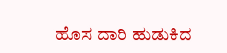ಹೊಸ ದಾರಿ ಹುಡುಕಿದ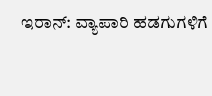ಇರಾನ್: ವ್ಯಾಪಾರಿ ಹಡಗುಗಳಿಗೆ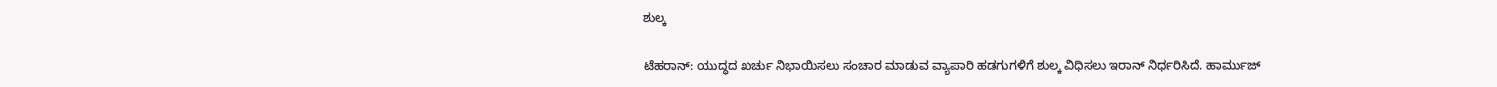ಶುಲ್ಕ

ಟೆಹರಾನ್: ಯುದ್ಧದ ಖರ್ಚು ನಿಭಾಯಿಸಲು ಸಂಚಾರ ಮಾಡುವ ವ್ಯಾಪಾರಿ ಹಡಗುಗಳಿಗೆ ಶುಲ್ಕ ವಿಧಿಸಲು ಇರಾನ್ ನಿರ್ಧರಿಸಿದೆ. ಹಾರ್ಮುಜ್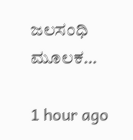ಜಲಸಂಧಿ ಮೂಲಕ…

1 hour ago